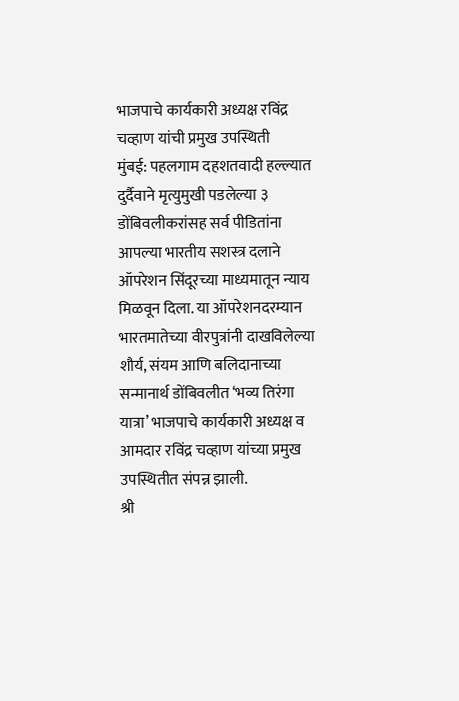भाजपाचे कार्यकारी अध्यक्ष रविंद्र चव्हाण यांची प्रमुख उपस्थिती
मुंबई: पहलगाम दहशतवादी हल्ल्यात दुर्दैवाने मृत्युमुखी पडलेल्या ३ डोंबिवलीकरांसह सर्व पीडितांना आपल्या भारतीय सशस्त्र दलाने ऑपरेशन सिंदूरच्या माध्यमातून न्याय मिळवून दिला. या ऑपरेशनदरम्यान भारतमातेच्या वीरपुत्रांनी दाखविलेल्या शौर्य, संयम आणि बलिदानाच्या सन्मानार्थ डोंबिवलीत ‘भव्य तिरंगा यात्रा’ भाजपाचे कार्यकारी अध्यक्ष व आमदार रविंद्र चव्हाण यांच्या प्रमुख उपस्थितीत संपन्न झाली.
श्री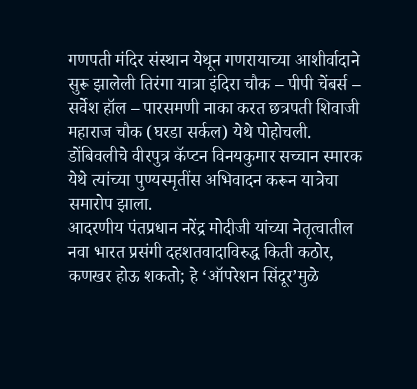गणपती मंदिर संस्थान येथून गणरायाच्या आशीर्वादाने सुरू झालेली तिरंगा यात्रा इंदिरा चौक – पीपी चेंबर्स – सर्वेश हॉल – पारसमणी नाका करत छत्रपती शिवाजी महाराज चौक (घरडा सर्कल) येथे पोहोचली. डोंबिवलीचे वीरपुत्र कॅप्टन विनयकुमार सच्चान स्मारक येथे त्यांच्या पुण्यस्मृतींस अभिवादन करून यात्रेचा समारोप झाला.
आदरणीय पंतप्रधान नरेंद्र मोदीजी यांच्या नेतृत्वातील नवा भारत प्रसंगी दहशतवादाविरुद्ध किती कठोर, कणखर होऊ शकतो; हे ‘ऑपरेशन सिंदूर’मुळे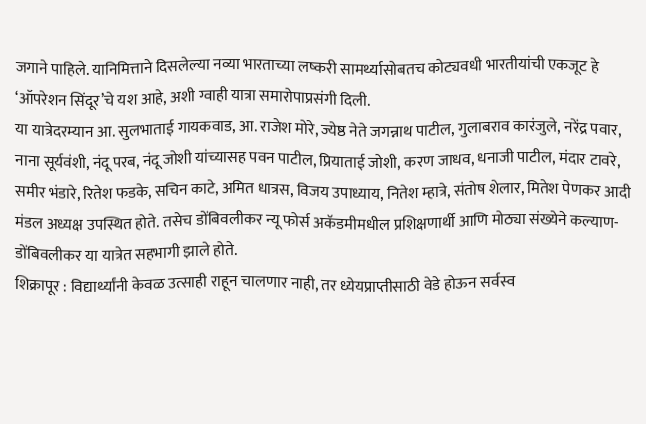जगाने पाहिले. यानिमित्ताने दिसलेल्या नव्या भारताच्या लष्करी सामर्थ्यासोबतच कोट्यवधी भारतीयांची एकजूट हे ‘ऑपरेशन सिंदूर’चे यश आहे, अशी ग्वाही यात्रा समारोपाप्रसंगी दिली.
या यात्रेदरम्यान आ. सुलभाताई गायकवाड, आ. राजेश मोरे, ज्येष्ठ नेते जगन्नाथ पाटील, गुलाबराव कारंजुले, नरेंद्र पवार, नाना सूर्यवंशी, नंदू परब, नंदू जोशी यांच्यासह पवन पाटील, प्रियाताई जोशी, करण जाधव, धनाजी पाटील, मंदार टावरे, समीर भंडारे, रितेश फडके, सचिन काटे, अमित धात्रस, विजय उपाध्याय, नितेश म्हात्रे, संतोष शेलार, मितेश पेणकर आदी मंडल अध्यक्ष उपस्थित होते. तसेच डोंबिवलीकर न्यू फोर्स अकॅडमीमधील प्रशिक्षणार्थी आणि मोठ्या संख्येने कल्याण-डोंबिवलीकर या यात्रेत सहभागी झाले होते.
शिक्रापूर : विद्यार्थ्यांनी केवळ उत्साही राहून चालणार नाही, तर ध्येयप्राप्तीसाठी वेडे होऊन सर्वस्व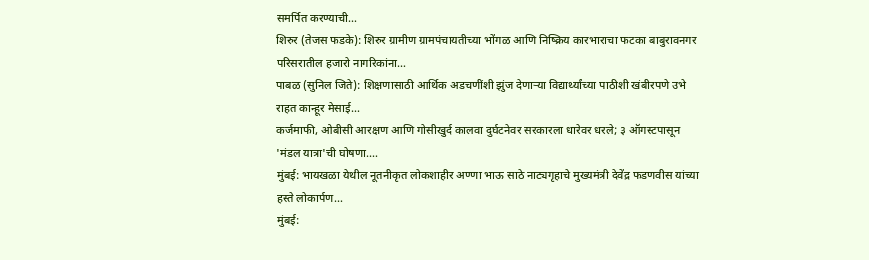समर्पित करण्याची…
शिरुर (तेजस फडके): शिरुर ग्रामीण ग्रामपंचायतीच्या भोंगळ आणि निष्क्रिय कारभाराचा फटका बाबुरावनगर परिसरातील हजारो नागरिकांना…
पाबळ (सुनिल जिते): शिक्षणासाठी आर्थिक अडचणींशी झुंज देणाऱ्या विद्यार्थ्यांच्या पाठीशी खंबीरपणे उभे राहत कान्हूर मेसाई…
कर्जमाफी, ओबीसी आरक्षण आणि गोसीखुर्द कालवा दुर्घटनेवर सरकारला धारेवर धरले; ३ ऑगस्टपासून 'मंडल यात्रा'ची घोषणा.…
मुंबई: भायखळा येथील नूतनीकृत लोकशाहीर अण्णा भाऊ साठे नाट्यगृहाचे मुख्यमंत्री देवेंद्र फडणवीस यांच्या हस्ते लोकार्पण…
मुंबई: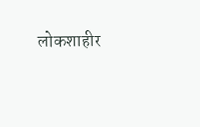लोकशाहीर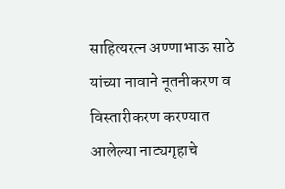साहित्यरत्न अण्णाभाऊ साठे यांच्या नावाने नूतनीकरण व विस्तारीकरण करण्यात आलेल्या नाट्यगृहाचे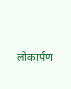लोकार्पण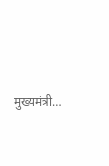मुख्यमंत्री…